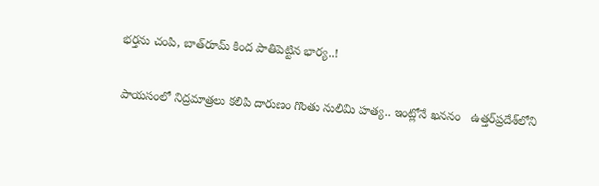భర్తను చంపి, బాత్‌రూమ్‌ కింద పాతిపెట్టిన భార్య..!

పాయసంలో నిద్రమాత్రలు కలిపి దారుణం గొంతు నులిమి హత్య.. ఇంట్లోనే ఖననం   ఉత్తర్‌ప్రదేశ్‌లోని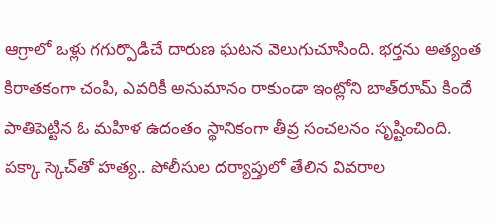ఆగ్రాలో ఒళ్లు గగుర్పొడిచే దారుణ ఘటన వెలుగుచూసింది. భర్తను అత్యంత కిరాతకంగా చంపి, ఎవరికీ అనుమానం రాకుండా ఇంట్లోని బాత్‌రూమ్ కిందే పాతిపెట్టిన ఓ మహిళ ఉదంతం స్థానికంగా తీవ్ర సంచలనం సృష్టించింది. పక్కా స్కెచ్‌తో హత్య.. పోలీసుల దర్యాప్తులో తేలిన వివరాల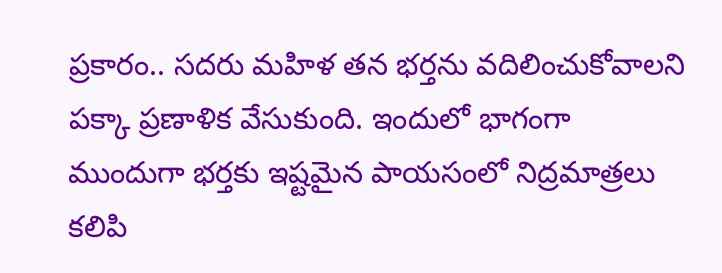ప్రకారం.. సదరు మహిళ తన భర్తను వదిలించుకోవాలని పక్కా ప్రణాళిక వేసుకుంది. ఇందులో భాగంగా ముందుగా భర్తకు ఇష్టమైన పాయసంలో నిద్రమాత్రలు కలిపి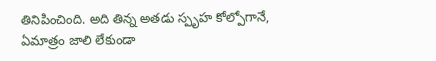తినిపించింది. అది తిన్న అతడు స్పృహ కోల్పోగానే, ఏమాత్రం జాలి లేకుండా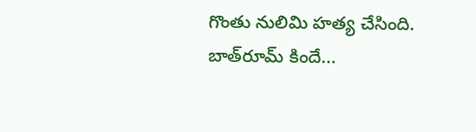గొంతు నులిమి హత్య చేసింది. బాత్‌రూమ్ కిందే...